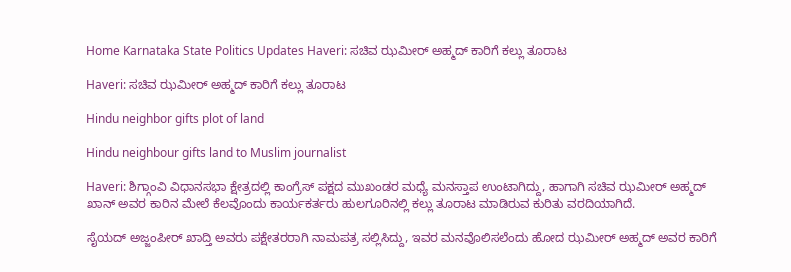Home Karnataka State Politics Updates Haveri: ಸಚಿವ ಝಮೀರ್‌ ಅಹ್ಮದ್‌ ಕಾರಿಗೆ ಕಲ್ಲು ತೂರಾಟ

Haveri: ಸಚಿವ ಝಮೀರ್‌ ಅಹ್ಮದ್‌ ಕಾರಿಗೆ ಕಲ್ಲು ತೂರಾಟ

Hindu neighbor gifts plot of land

Hindu neighbour gifts land to Muslim journalist

Haveri: ಶಿಗ್ಗಾಂವಿ ವಿಧಾನಸಭಾ ಕ್ಷೇತ್ರದಲ್ಲಿ ಕಾಂಗ್ರೆಸ್‌ ಪಕ್ಷದ ಮುಖಂಡರ ಮಧ್ಯೆ ಮನಸ್ತಾಪ ಉಂಟಾಗಿದ್ದು, ಹಾಗಾಗಿ ಸಚಿವ ಝಮೀರ್‌ ಅಹ್ಮದ್‌ ಖಾನ್‌ ಅವರ ಕಾರಿನ ಮೇಲೆ ಕೆಲವೊಂದು ಕಾರ್ಯಕರ್ತರು ಹುಲಗೂರಿನಲ್ಲಿ ಕಲ್ಲು ತೂರಾಟ ಮಾಡಿರುವ ಕುರಿತು ವರದಿಯಾಗಿದೆ.

ಸೈಯದ್‌ ಅಜ್ಜಂಪೀರ್‌ ಖಾದ್ತಿ ಅವರು ಪಕ್ಷೇತರರಾಗಿ ನಾಮಪತ್ರ ಸಲ್ಲಿಸಿದ್ದು, ಇವರ ಮನವೊಲಿಸಲೆಂದು ಹೋದ ಝಮೀರ್‌ ಅಹ್ಮದ್‌ ಅವರ ಕಾರಿಗೆ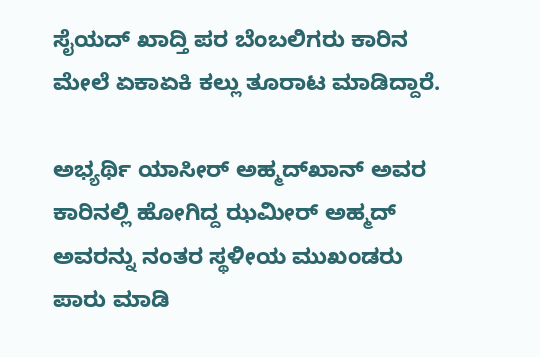ಸೈಯದ್‌ ಖಾದ್ತಿ ಪರ ಬೆಂಬಲಿಗರು ಕಾರಿನ ಮೇಲೆ ಏಕಾಏಕಿ ಕಲ್ಲು ತೂರಾಟ ಮಾಡಿದ್ದಾರೆ.

ಅಭ್ಯರ್ಥಿ ಯಾಸೀರ್‌ ಅಹ್ಮದ್‌ಖಾನ್‌ ಅವರ ಕಾರಿನಲ್ಲಿ ಹೋಗಿದ್ದ ಝಮೀರ್‌ ಅಹ್ಮದ್‌ ಅವರನ್ನು ನಂತರ ಸ್ಥಳೀಯ ಮುಖಂಡರು ಪಾರು ಮಾಡಿ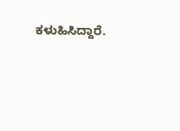ಕಳುಹಿಸಿದ್ದಾರೆ.